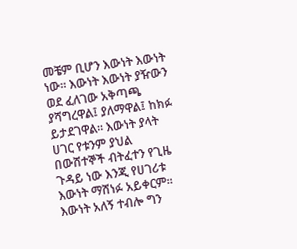መቼም ቢሆን እውነት እውነት ነው፡፡ እውነት እውነት ያዥውን ወደ ፈለገው አቅጣጫ ያሻግረዋል፤ ያለማዋል፤ ከክፉ ይታደገዋል፡፡ እውነት ያላት ሀገር የቱንም ያህል በውሸተኞች ብትፈተን የጊዜ ጉዳይ ነው እንጂ የሀገሪቱ እውነት ማሸነፉ አይቀርም፡፡
እውነት አለኝ ተብሎ ግን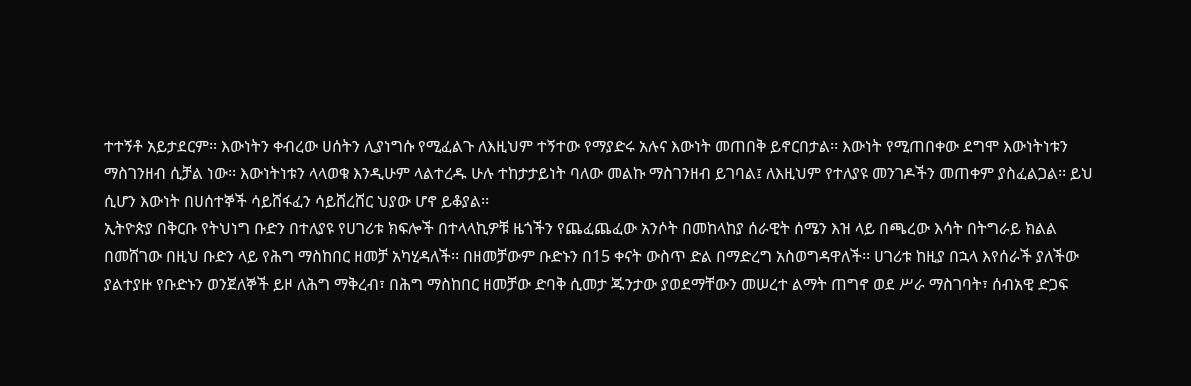ተተኝቶ አይታደርም፡፡ እውነትን ቀብረው ሀሰትን ሊያነግሱ የሚፈልጉ ለእዚህም ተኝተው የማያድሩ አሉና እውነት መጠበቅ ይኖርበታል፡፡ እውነት የሚጠበቀው ደግሞ እውነትነቱን ማስገንዘብ ሲቻል ነው፡፡ እውነትነቱን ላላወቁ እንዲሁም ላልተረዱ ሁሉ ተከታታይነት ባለው መልኩ ማስገንዘብ ይገባል፤ ለእዚህም የተለያዩ መንገዶችን መጠቀም ያስፈልጋል፡፡ ይህ ሲሆን እውነት በሀሰተኞች ሳይሸፋፈን ሳይሸረሸር ህያው ሆኖ ይቆያል፡፡
ኢትዮጵያ በቅርቡ የትህነግ ቡድን በተለያዩ የሀገሪቱ ክፍሎች በተላላኪዎቹ ዜጎችን የጨፈጨፈው አንሶት በመከላከያ ሰራዊት ሰሜን እዝ ላይ በጫረው እሳት በትግራይ ክልል በመሸገው በዚህ ቡድን ላይ የሕግ ማስከበር ዘመቻ አካሂዳለች፡፡ በዘመቻውም ቡድኑን በ15 ቀናት ውስጥ ድል በማድረግ አስወግዳዋለች፡፡ ሀገሪቱ ከዚያ በኋላ እየሰራች ያለችው ያልተያዙ የቡድኑን ወንጀለኞች ይዞ ለሕግ ማቅረብ፣ በሕግ ማስከበር ዘመቻው ድባቅ ሲመታ ጁንታው ያወደማቸውን መሠረተ ልማት ጠግኖ ወደ ሥራ ማስገባት፣ ሰብአዊ ድጋፍ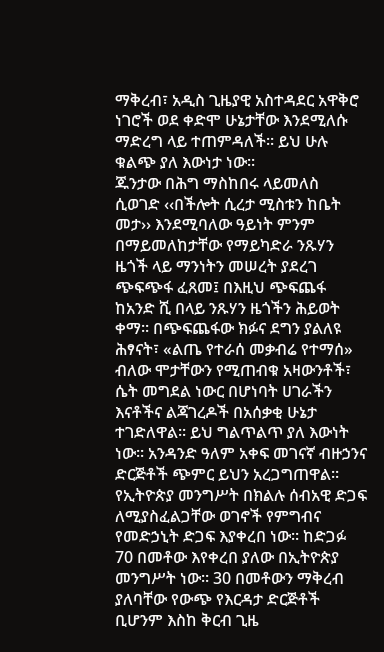ማቅረብ፣ አዲስ ጊዜያዊ አስተዳደር አዋቅሮ ነገሮች ወደ ቀድሞ ሁኔታቸው እንደሚለሱ ማድረግ ላይ ተጠምዳለች፡፡ ይህ ሁሉ ቁልጭ ያለ እውነታ ነው፡፡
ጁንታው በሕግ ማስከበሩ ላይመለስ ሲወገድ ‹‹በችሎት ሲረታ ሚስቱን ከቤት መታ›› እንደሚባለው ዓይነት ምንም በማይመለከታቸው የማይካድራ ንጹሃን ዜጎች ላይ ማንነትን መሠረት ያደረገ ጭፍጭፋ ፈጸመ፤ በእዚህ ጭፍጨፋ ከአንድ ሺ በላይ ንጹሃን ዜጎችን ሕይወት ቀማ፡፡ በጭፍጨፋው ክፉና ደግን ያልለዩ ሕፃናት፣ «ልጤ የተራሰ መቃብሬ የተማሰ» ብለው ሞታቸውን የሚጠብቁ አዛውንቶች፣ ሴት መግደል ነውር በሆነባት ሀገራችን እናቶችና ልጃገረዶች በአሰቃቂ ሁኔታ ተገድለዋል፡፡ ይህ ግልጥልጥ ያለ እውነት ነው፡፡ አንዳንድ ዓለም አቀፍ መገናኛ ብዙኃንና ድርጅቶች ጭምር ይህን አረጋግጠዋል፡፡
የኢትዮጵያ መንግሥት በክልሉ ሰብአዊ ድጋፍ ለሚያስፈልጋቸው ወገኖች የምግብና የመድኃኒት ድጋፍ እያቀረበ ነው፡፡ ከድጋፉ 70 በመቶው እየቀረበ ያለው በኢትዮጵያ መንግሥት ነው፡፡ 30 በመቶውን ማቅረብ ያለባቸው የውጭ የእርዳታ ድርጅቶች ቢሆንም እስከ ቅርብ ጊዜ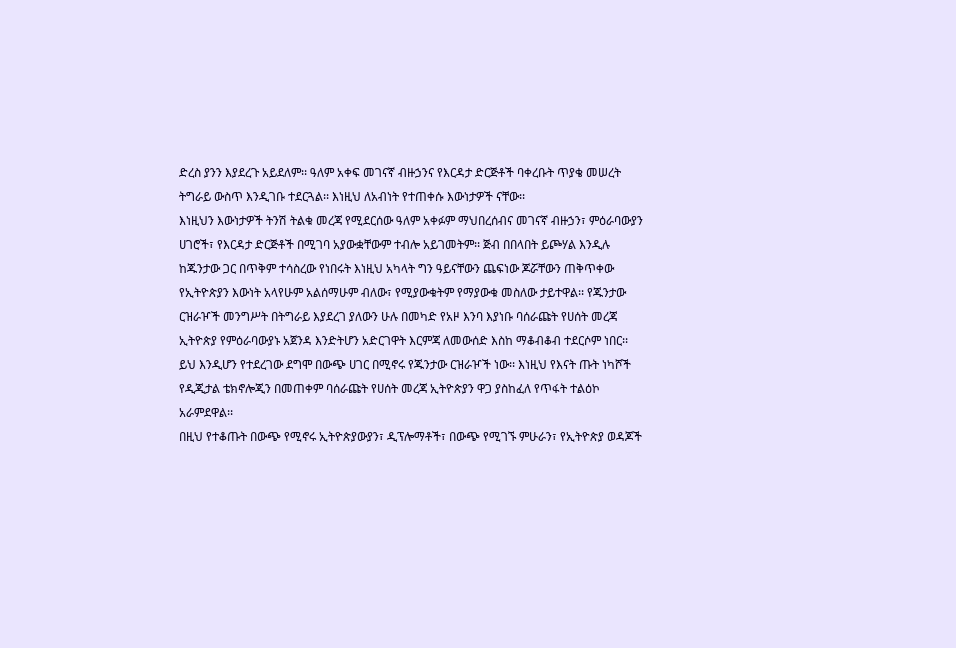ድረስ ያንን እያደረጉ አይደለም፡፡ ዓለም አቀፍ መገናኛ ብዙኃንና የእርዳታ ድርጅቶች ባቀረቡት ጥያቄ መሠረት ትግራይ ውስጥ እንዲገቡ ተደርጓል፡፡ እነዚህ ለአብነት የተጠቀሱ እውነታዎች ናቸው፡፡
እነዚህን እውነታዎች ትንሽ ትልቁ መረጃ የሚደርሰው ዓለም አቀፉም ማህበረሰብና መገናኛ ብዙኃን፣ ምዕራባውያን ሀገሮች፣ የእርዳታ ድርጅቶች በሚገባ አያውቋቸውም ተብሎ አይገመትም፡፡ ጅብ በበላበት ይጮሃል እንዲሉ ከጁንታው ጋር በጥቅም ተሳስረው የነበሩት እነዚህ አካላት ግን ዓይናቸውን ጨፍነው ጆሯቸውን ጠቅጥቀው የኢትዮጵያን እውነት አላየሁም አልሰማሁም ብለው፣ የሚያውቁትም የማያውቁ መስለው ታይተዋል፡፡ የጁንታው ርዝራዦች መንግሥት በትግራይ እያደረገ ያለውን ሁሉ በመካድ የአዞ እንባ እያነቡ ባሰራጩት የሀሰት መረጃ ኢትዮጵያ የምዕራባውያኑ አጀንዳ እንድትሆን አድርገዋት እርምጃ ለመውሰድ እስከ ማቆብቆብ ተደርሶም ነበር፡፡
ይህ እንዲሆን የተደረገው ደግሞ በውጭ ሀገር በሚኖሩ የጁንታው ርዝራዦች ነው፡፡ እነዚህ የእናት ጡት ነካሾች የዲጂታል ቴክኖሎጂን በመጠቀም ባሰራጩት የሀሰት መረጃ ኢትዮጵያን ዋጋ ያስከፈለ የጥፋት ተልዕኮ አራምደዋል፡፡
በዚህ የተቆጡት በውጭ የሚኖሩ ኢትዮጵያውያን፣ ዲፕሎማቶች፣ በውጭ የሚገኙ ምሁራን፣ የኢትዮጵያ ወዳጆች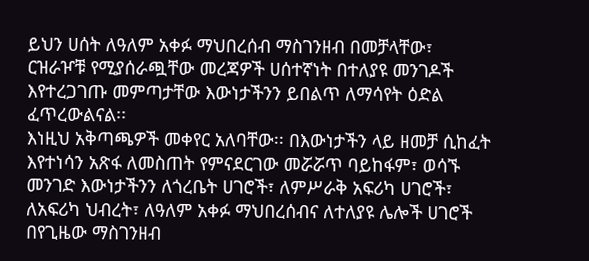ይህን ሀሰት ለዓለም አቀፉ ማህበረሰብ ማስገንዘብ በመቻላቸው፣ ርዝራዦቹ የሚያሰራጯቸው መረጃዎች ሀሰተኛነት በተለያዩ መንገዶች እየተረጋገጡ መምጣታቸው እውነታችንን ይበልጥ ለማሳየት ዕድል ፈጥረውልናል፡፡
እነዚህ አቅጣጫዎች መቀየር አለባቸው፡፡ በእውነታችን ላይ ዘመቻ ሲከፈት እየተነሳን አጽፋ ለመስጠት የምናደርገው መሯሯጥ ባይከፋም፣ ወሳኙ መንገድ እውነታችንን ለጎረቤት ሀገሮች፣ ለምሥራቅ አፍሪካ ሀገሮች፣ ለአፍሪካ ህብረት፣ ለዓለም አቀፉ ማህበረሰብና ለተለያዩ ሌሎች ሀገሮች በየጊዜው ማስገንዘብ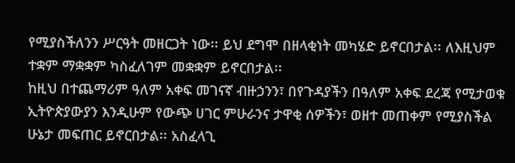የሚያስችለንን ሥርዓት መዘርጋት ነው፡፡ ይህ ደግሞ በዘላቂነት መካሄድ ይኖርበታል፡፡ ለእዚህም ተቋም ማቋቋም ካስፈለገም መቋቋም ይኖርበታል፡፡
ከዚህ በተጨማሪም ዓለም አቀፍ መገናኛ ብዙኃንን፣ በየጉዳያችን በዓለም አቀፍ ደረጃ የሚታወቁ ኢትዮጵያውያን እንዲሁም የውጭ ሀገር ምሁራንና ታዋቂ ሰዎችን፣ ወዘተ መጠቀም የሚያስችል ሁኔታ መፍጠር ይኖርበታል፡፡ አስፈላጊ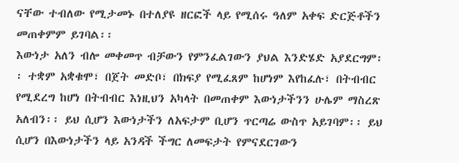ናቸው ተብለው የሚታመኑ በተለያዩ ዘርፎች ላይ የሚሰሩ ዓለም አቀፍ ድርጅቶችን መጠቀምም ይገባል፡፡
እውነታ አለን ብሎ መቀመጥ ብቻውን የምንፈልገውን ያህል እንድሄድ አያደርግም፡፡ ተቋም አቋቁሞ፣ በጀት መድቦ፣ በክፍያ የሚፈጸም ከሆነም እየከፈሉ፣ በትብብር የሚደረግ ከሆነ በትብብር እነዚህን አካላት በመጠቀም እውነታችንን ሁሌም ማስረጽ አለብን፡፡ ይህ ሲሆን እውነታችን ለአፍታም ቢሆን ጥርጣሬ ውስጥ አይገባም፡፡ ይህ ሲሆን በእውነታችን ላይ አንዳች ችግር ለመፍታት የምናደርገውን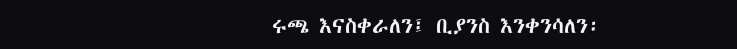ሩጫ እናስቀራለን፤ ቢያንስ እንቀንሳለን፡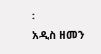፡
አዲስ ዘመን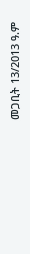መጋቢት 13/2013 ዓ.ም